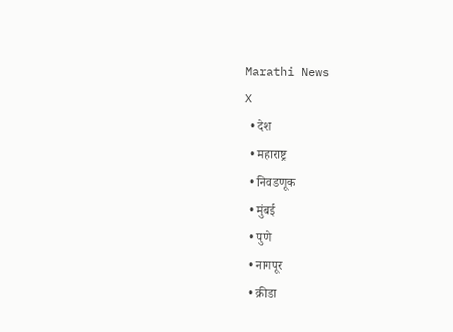Marathi News
X
  • देश
  • महाराष्ट्र
  • निवडणूक
  • मुंबई
  • पुणे
  • नागपूर
  • क्रीडा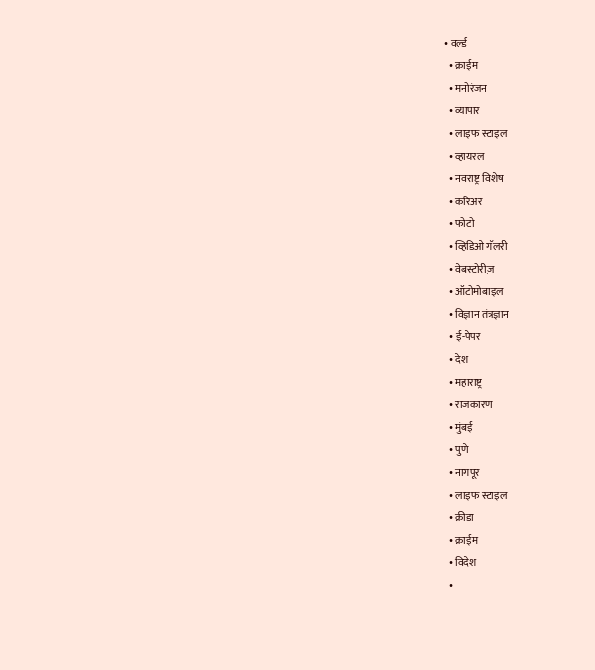• वर्ल्ड
  • क्राईम
  • मनोरंजन
  • व्यापार
  • लाइफ स्टाइल
  • व्हायरल
  • नवराष्ट्र विशेष
  • करिअर
  • फोटो
  • व्हिडिओ गॅलरी
  • वेबस्टोरीज़
  • ऑटोमोबाइल
  • विज्ञान तंत्रज्ञान
  • ई-पेपर
  • देश
  • महाराष्ट्र
  • राजकारण
  • मुंबई
  • पुणे
  • नागपूर
  • लाइफ स्टाइल
  • क्रीडा
  • क्राईम
  • विदेश
  •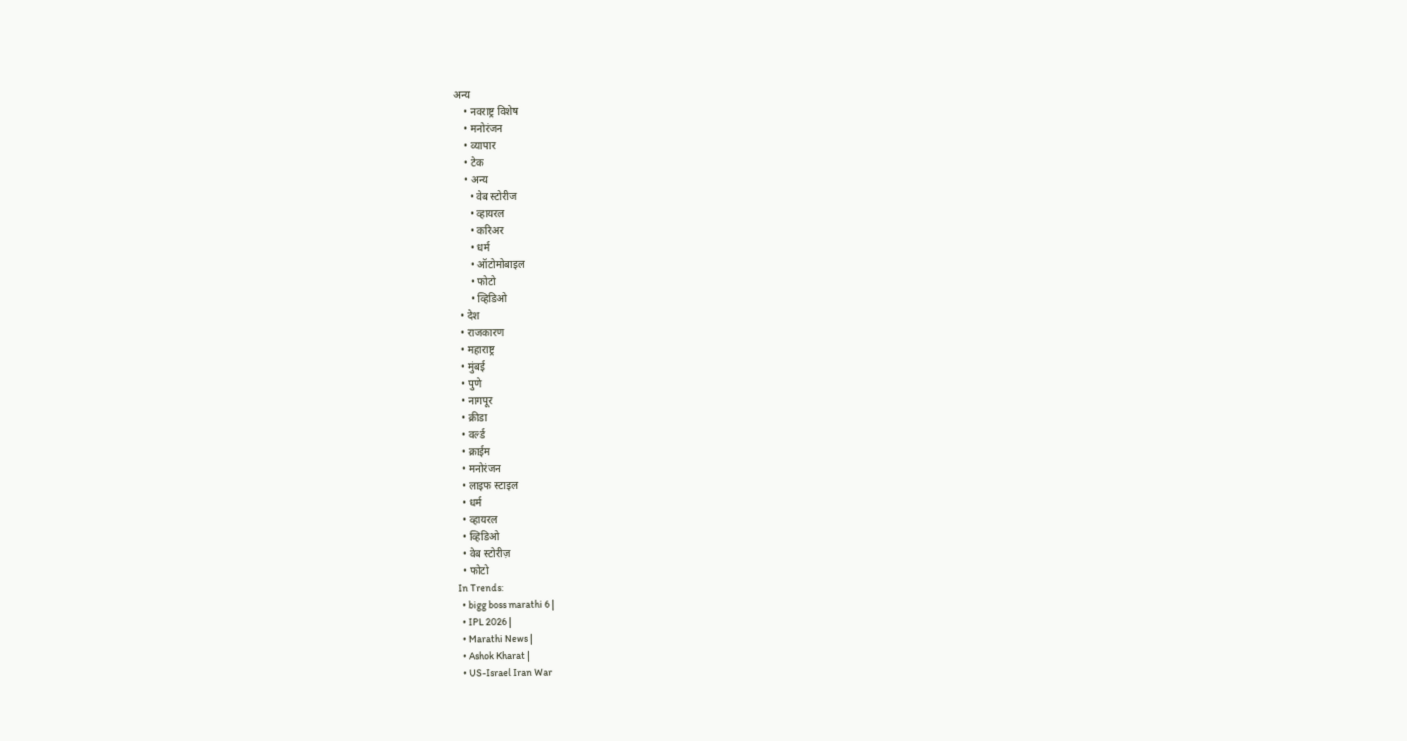अन्य
    • नवराष्ट्र विशेष
    • मनोरंजन
    • व्यापार
    • टेक
    • अन्य
      • वेब स्टोरीज
      • व्हायरल
      • करिअर
      • धर्म
      • ऑटोमोबाइल
      • फोटो
      • व्हिडिओ
  • देश
  • राजकारण
  • महाराष्ट्र
  • मुंबई
  • पुणे
  • नागपूर
  • क्रीडा
  • वर्ल्ड
  • क्राईम
  • मनोरंजन
  • लाइफ स्टाइल
  • धर्म
  • व्हायरल
  • व्हिडिओ
  • वेब स्टोरीज़
  • फोटो
In Trends:
  • bigg boss marathi 6 |
  • IPL 2026 |
  • Marathi News |
  • Ashok Kharat |
  • US-Israel Iran War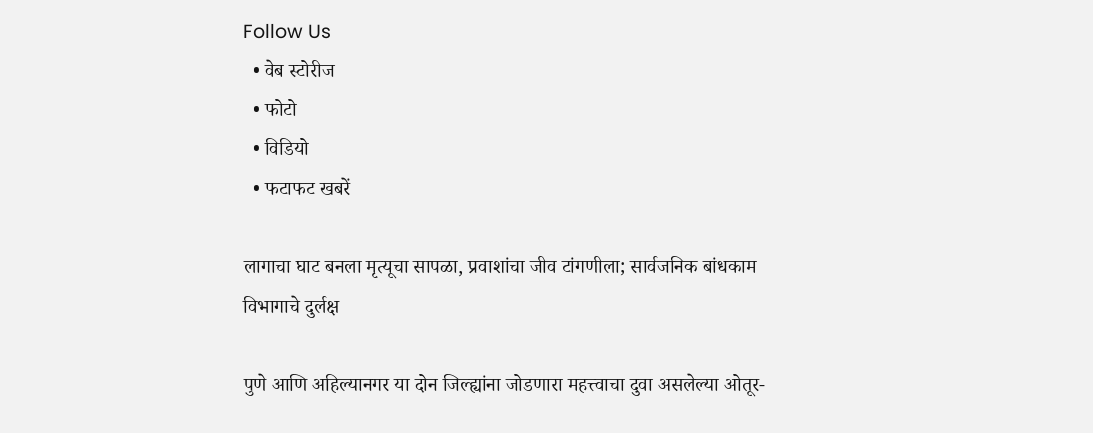Follow Us
  • वेब स्टोरीज
  • फोटो
  • विडियो
  • फटाफट खबरें

लागाचा घाट बनला मृत्यूचा सापळा, प्रवाशांचा जीव टांगणीला; सार्वजनिक बांधकाम विभागाचे दुर्लक्ष

पुणे आणि अहिल्यानगर या दोन जिल्ह्यांना जोडणारा महत्त्वाचा दुवा असलेल्या ओतूर-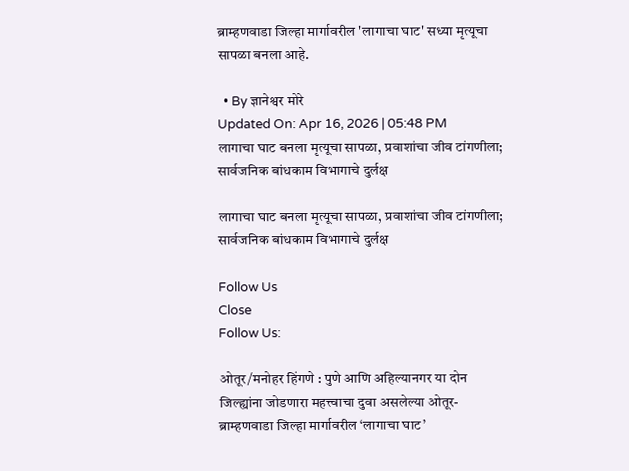ब्राम्हणवाडा जिल्हा मार्गावरील 'लागाचा घाट' सध्या मृत्यूचा सापळा बनला आहे.

  • By ज्ञानेश्वर मोरे
Updated On: Apr 16, 2026 | 05:48 PM
लागाचा घाट बनला मृत्यूचा सापळा, प्रवाशांचा जीव टांगणीला; सार्वजनिक बांधकाम विभागाचे दुर्लक्ष

लागाचा घाट बनला मृत्यूचा सापळा, प्रवाशांचा जीव टांगणीला; सार्वजनिक बांधकाम विभागाचे दुर्लक्ष

Follow Us
Close
Follow Us:

ओतूर/मनोहर हिंगणे : पुणे आणि अहिल्यानगर या दोन जिल्ह्यांना जोडणारा महत्त्वाचा दुवा असलेल्या ओतूर-ब्राम्हणवाडा जिल्हा मार्गावरील ‘लागाचा घाट’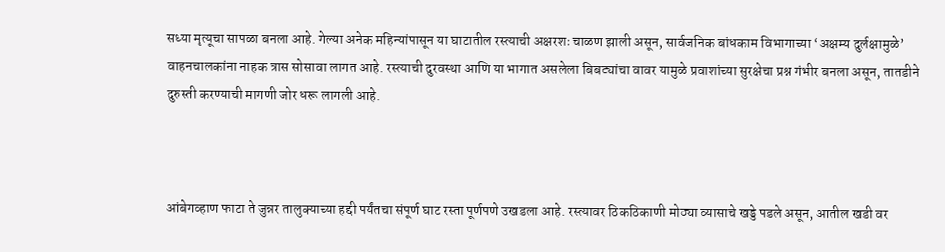सध्या मृत्यूचा सापळा बनला आहे. गेल्या अनेक महिन्यांपासून या घाटातील रस्त्याची अक्षरशः चाळण झाली असून, सार्वजनिक बांधकाम विभागाच्या ‘अक्षम्य दुर्लक्षामुळे’ वाहनचालकांना नाहक त्रास सोसावा लागत आहे. रस्त्याची दुरवस्था आणि या भागात असलेला बिबट्यांचा वावर यामुळे प्रवाशांच्या सुरक्षेचा प्रश्न गंभीर बनला असून, तातडीने दुरुस्ती करण्याची मागणी जोर धरू लागली आहे.



आंबेगव्हाण फाटा ते जुन्नर तालुक्याच्या हद्दी पर्यंतचा संपूर्ण घाट रस्ता पूर्णपणे उखडला आहे. रस्त्यावर ठिकठिकाणी मोठ्या व्यासाचे खड्डे पडले असून, आतील खडी वर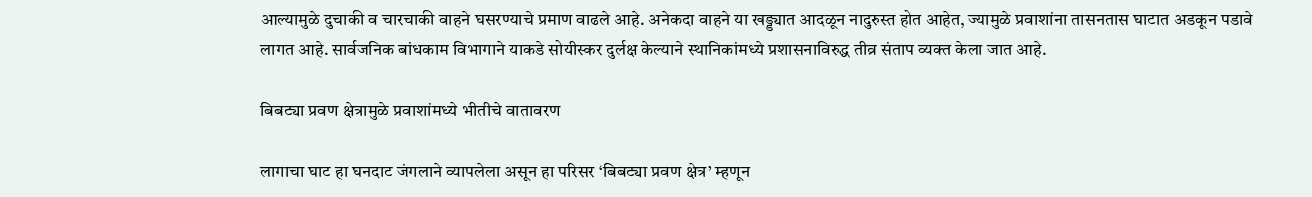आल्यामुळे दुचाकी व चारचाकी वाहने घसरण्याचे प्रमाण वाढले आहे. अनेकदा वाहने या खड्ड्यात आदळून नादुरुस्त होत आहेत, ज्यामुळे प्रवाशांना तासनतास घाटात अडकून पडावे लागत आहे. सार्वजनिक बांधकाम विभागाने याकडे सोयीस्कर दुर्लक्ष केल्याने स्थानिकांमध्ये प्रशासनाविरुद्ध तीव्र संताप व्यक्त केला जात आहे.

बिबट्या प्रवण क्षेत्रामुळे प्रवाशांमध्ये भीतीचे वातावरण

लागाचा घाट हा घनदाट जंगलाने व्यापलेला असून हा परिसर ‘बिबट्या प्रवण क्षेत्र’ म्हणून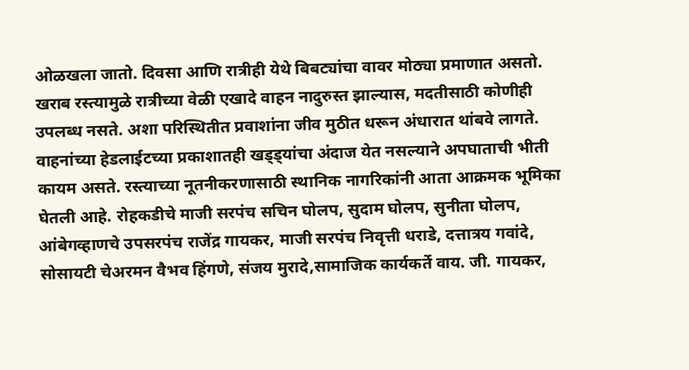ओळखला जातो. दिवसा आणि रात्रीही येथे बिबट्यांचा वावर मोठ्या प्रमाणात असतो. खराब रस्त्यामुळे रात्रीच्या वेळी एखादे वाहन नादुरुस्त झाल्यास, मदतीसाठी कोणीही उपलब्ध नसते. अशा परिस्थितीत प्रवाशांना जीव मुठीत धरून अंधारात थांबवे लागते. वाहनांच्या हेडलाईटच्या प्रकाशातही खड्ड्यांचा अंदाज येत नसल्याने अपघाताची भीती कायम असते. रस्त्याच्या नूतनीकरणासाठी स्थानिक नागरिकांनी आता आक्रमक भूमिका घेतली आहे. रोहकडीचे माजी सरपंच सचिन घोलप, सुदाम घोलप, सुनीता घोलप, आंबेगव्हाणचे उपसरपंच राजेंद्र गायकर, माजी सरपंच निवृत्ती धराडे, दत्तात्रय गवांदे, सोसायटी चेअरमन वैभव हिंगणे, संजय मुरादे,सामाजिक कार्यकर्ते वाय. जी. गायकर,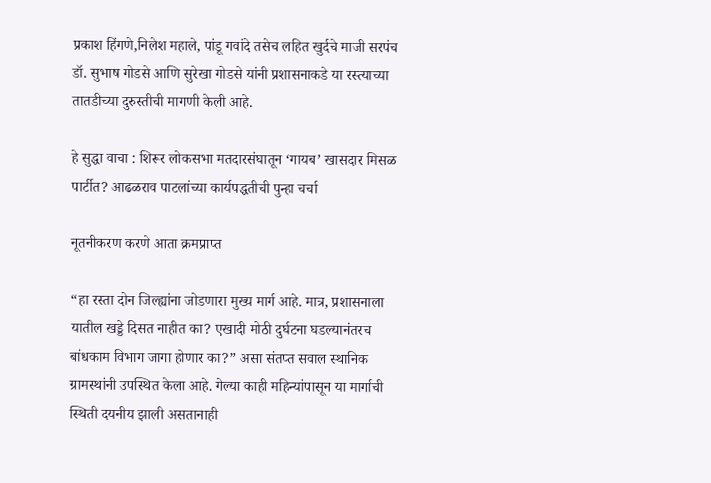प्रकाश हिंगणे,निलेश महाले, पांडू गवांदे तसेच लहित खुर्दचे माजी सरपंच डॉ. सुभाष गोडसे आणि सुरेखा गोडसे यांनी प्रशासनाकडे या रस्त्याच्या तातडीच्या दुरुस्तीची मागणी केली आहे.

हे सुद्धा वाचा : शिरूर लोकसभा मतदारसंघातून ‘गायब’ खासदार मिसळ पार्टीत? आढळराव पाटलांच्या कार्यपद्धतीची पुन्हा चर्चा

नूतनीकरण करणे आता क्रमप्राप्त

“हा रस्ता दोन जिल्ह्यांना जोडणारा मुख्य मार्ग आहे. मात्र, प्रशासनाला यातील खड्डे दिसत नाहीत का? एखादी मोठी दुर्घटना घडल्यानंतरच बांधकाम विभाग जागा होणार का?” असा संतप्त सवाल स्थानिक ग्रामस्थांनी उपस्थित केला आहे. गेल्या काही महिन्यांपासून या मार्गाची स्थिती दयनीय झाली असतानाही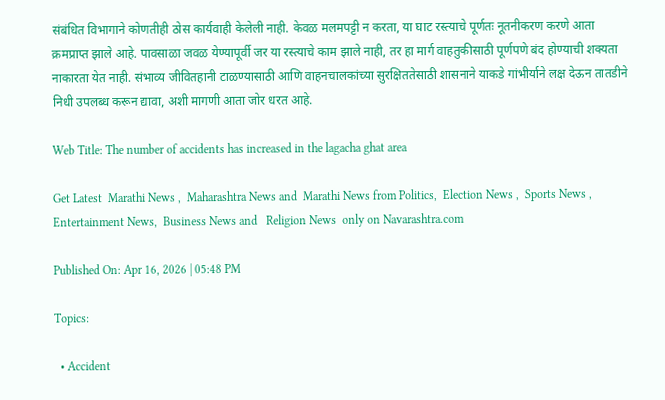संबंधित विभागाने कोणतीही ठोस कार्यवाही केलेली नाही. केवळ मलमपट्टी न करता, या घाट रस्त्याचे पूर्णतः नूतनीकरण करणे आता क्रमप्राप्त झाले आहे. पावसाळा जवळ येण्यापूर्वी जर या रस्त्याचे काम झाले नाही, तर हा मार्ग वाहतुकीसाठी पूर्णपणे बंद होण्याची शक्यता नाकारता येत नाही. संभाव्य जीवितहानी टाळण्यासाठी आणि वाहनचालकांच्या सुरक्षिततेसाठी शासनाने याकडे गांभीर्याने लक्ष देऊन तातडीने निधी उपलब्ध करून द्यावा, अशी मागणी आता जोर धरत आहे.

Web Title: The number of accidents has increased in the lagacha ghat area

Get Latest  Marathi News ,  Maharashtra News and  Marathi News from Politics,  Election News ,  Sports News ,  Entertainment News,  Business News and   Religion News  only on Navarashtra.com

Published On: Apr 16, 2026 | 05:48 PM

Topics:

  • Accident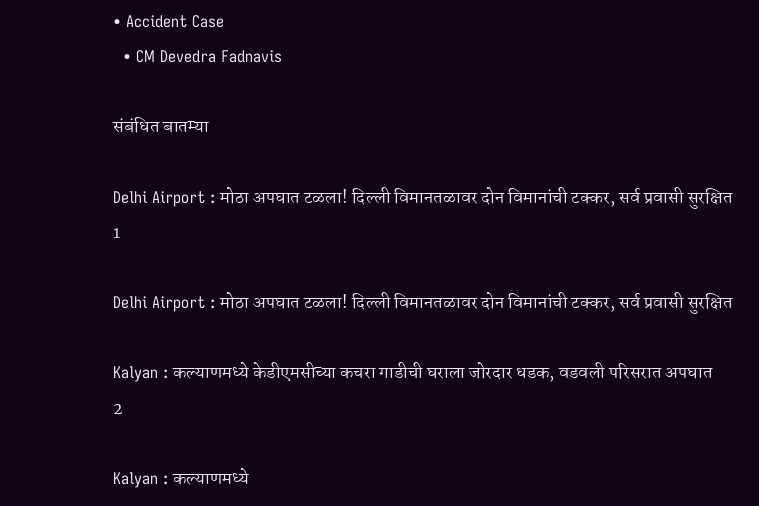• Accident Case
  • CM Devedra Fadnavis

संबंधित बातम्या

Delhi Airport : मोठा अपघात टळला! दिल्ली विमानतळावर दोन विमानांची टक्कर, सर्व प्रवासी सुरक्षित
1

Delhi Airport : मोठा अपघात टळला! दिल्ली विमानतळावर दोन विमानांची टक्कर, सर्व प्रवासी सुरक्षित

Kalyan : कल्याणमध्ये केडीएमसीच्या कचरा गाडीची घराला जोरदार धडक, वडवली परिसरात अपघात
2

Kalyan : कल्याणमध्ये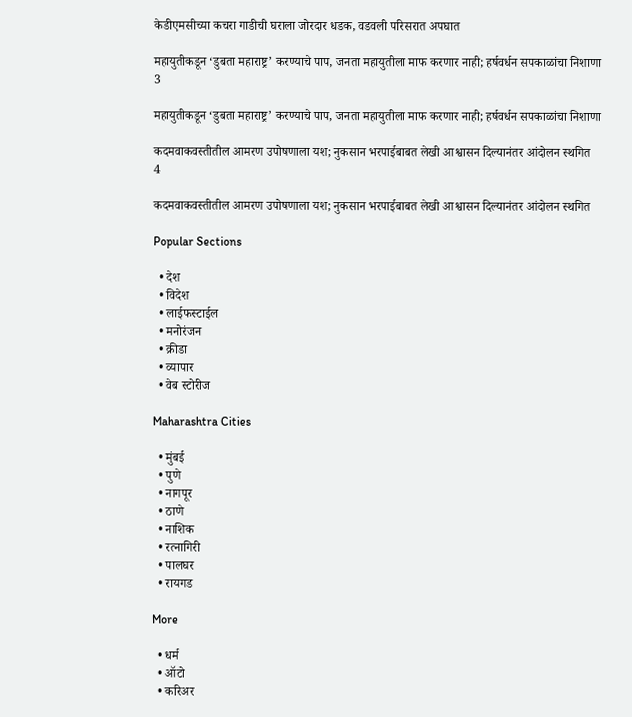केडीएमसीच्या कचरा गाडीची घराला जोरदार धडक, वडवली परिसरात अपघात

महायुतीकडून ‘डुबता महाराष्ट्र’ करण्याचे पाप, जनता महायुतीला माफ करणार नाही; हर्षवर्धन सपकाळांचा निशाणा
3

महायुतीकडून ‘डुबता महाराष्ट्र’ करण्याचे पाप, जनता महायुतीला माफ करणार नाही; हर्षवर्धन सपकाळांचा निशाणा

कदमवाकवस्तीतील आमरण उपोषणाला यश; नुकसान भरपाईबाबत लेखी आश्वासन दिल्यानंतर आंदोलन स्थगित
4

कदमवाकवस्तीतील आमरण उपोषणाला यश; नुकसान भरपाईबाबत लेखी आश्वासन दिल्यानंतर आंदोलन स्थगित

Popular Sections

  • देश
  • विदेश
  • लाईफस्टाईल
  • मनोरंजन
  • क्रीडा
  • व्यापार
  • वेब स्टोरीज

Maharashtra Cities

  • मुंबई
  • पुणे
  • नागपूर
  • ठाणे
  • नाशिक
  • रत्नागिरी
  • पालघर
  • रायगड

More

  • धर्म
  • ऑटो
  • करिअर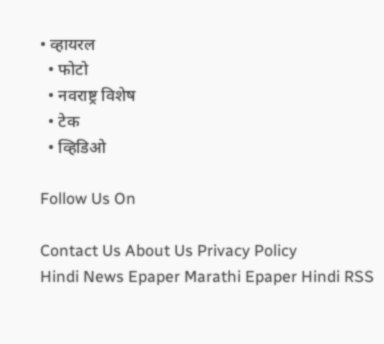• व्हायरल
  • फोटो
  • नवराष्ट्र विशेष
  • टेक
  • व्हिडिओ

Follow Us On

Contact Us About Us Privacy Policy
Hindi News Epaper Marathi Epaper Hindi RSS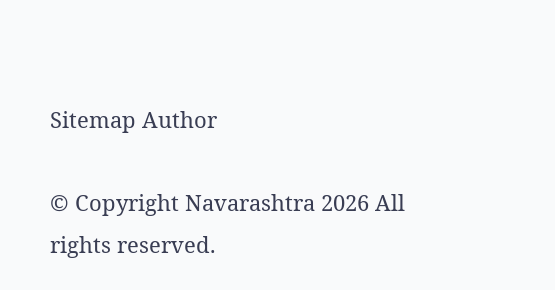Sitemap Author

© Copyright Navarashtra 2026 All rights reserved.